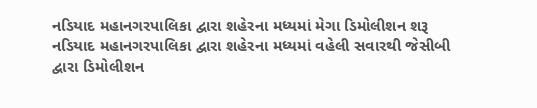નડિયાદ મહાનગરપાલિકા દ્વારા શહેરના મધ્યમાં મેગા ડિમોલીશન શરૂ
નડિયાદ મહાનગરપાલિકા દ્વારા શહેરના મધ્યમાં વહેલી સવારથી જેસીબી દ્વારા ડિમોલીશન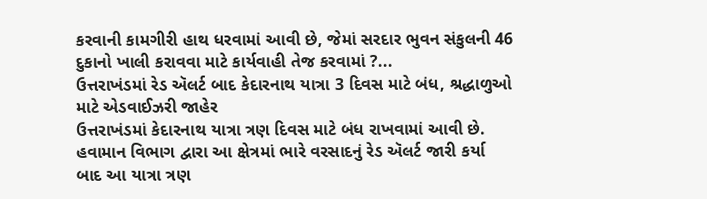કરવાની કામગીરી હાથ ધરવામાં આવી છે, જેમાં સરદાર ભુવન સંકુલની 46 દુકાનો ખાલી કરાવવા માટે કાર્યવાહી તેજ કરવામાં ?...
ઉત્તરાખંડમાં રેડ ઍલર્ટ બાદ કેદારનાથ યાત્રા 3 દિવસ માટે બંધ, શ્રદ્ધાળુઓ માટે એડવાઈઝરી જાહેર
ઉત્તરાખંડમાં કેદારનાથ યાત્રા ત્રણ દિવસ માટે બંધ રાખવામાં આવી છે. હવામાન વિભાગ દ્વારા આ ક્ષેત્રમાં ભારે વરસાદનું રેડ ઍલર્ટ જારી કર્યા બાદ આ યાત્રા ત્રણ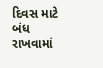દિવસ માટે બંધ રાખવામાં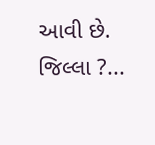આવી છે. જિલ્લા ?...